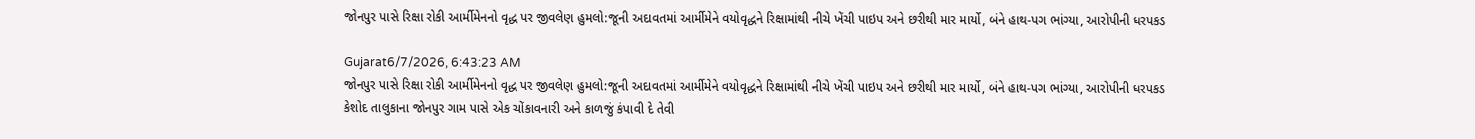જોનપુર પાસે રિક્ષા રોકી આર્મીમેનનો વૃદ્ધ પર જીવલેણ હુમલો:જૂની અદાવતમાં આર્મીમેને વયોવૃદ્ધને રિક્ષામાંથી નીચે ખેંચી પાઇપ અને છરીથી માર માર્યો, બંને હાથ-પગ ભાંગ્યા, આરોપીની ધરપકડ

Gujarat6/7/2026, 6:43:23 AM
જોનપુર પાસે રિક્ષા રોકી આર્મીમેનનો વૃદ્ધ પર જીવલેણ હુમલો:જૂની અદાવતમાં આર્મીમેને વયોવૃદ્ધને રિક્ષામાંથી નીચે ખેંચી પાઇપ અને છરીથી માર માર્યો, બંને હાથ-પગ ભાંગ્યા, આરોપીની ધરપકડ
કેશોદ તાલુકાના જોનપુર ગામ પાસે એક ચોંકાવનારી અને કાળજું કંપાવી દે તેવી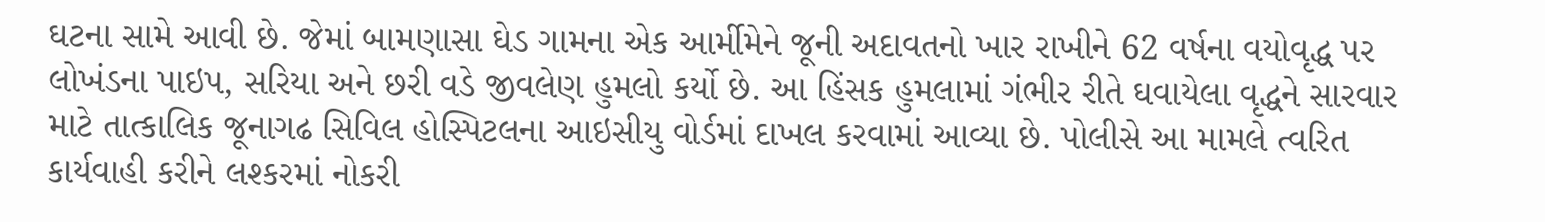ઘટના સામે આવી છે. જેમાં બામણાસા ઘેડ ગામના એક આર્મીમેને જૂની અદાવતનો ખાર રાખીને 62 વર્ષના વયોવૃદ્ધ પર લોખંડના પાઇપ, સરિયા અને છરી વડે જીવલેણ હુમલો કર્યો છે. આ હિંસક હુમલામાં ગંભીર રીતે ઘવાયેલા વૃદ્ધને સારવાર માટે તાત્કાલિક જૂનાગઢ સિવિલ હોસ્પિટલના આઇસીયુ વોર્ડમાં દાખલ કરવામાં આવ્યા છે. પોલીસે આ મામલે ત્વરિત કાર્યવાહી કરીને લશ્કરમાં નોકરી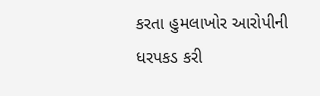કરતા હુમલાખોર આરોપીની ધરપકડ કરી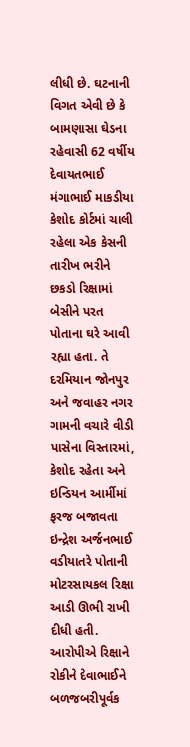લીધી છે. ઘટનાની વિગત એવી છે કે બામણાસા ઘેડના રહેવાસી 62 વર્ષીય દેવાયતભાઈ મંગાભાઈ માકડીયા કેશોદ કોર્ટમાં ચાલી રહેલા એક કેસની તારીખ ભરીને છકડો રિક્ષામાં બેસીને પરત પોતાના ઘરે આવી રહ્યા હતા. તે દરમિયાન જોનપુર અને જવાહર નગર ગામની વચારે વીડી પાસેના વિસ્તારમાં, કેશોદ રહેતા અને ઇન્ડિયન આર્મીમાં ફરજ બજાવતા ઇન્દ્રેશ અર્જનભાઈ વડીયાતરે પોતાની મોટરસાયકલ રિક્ષા આડી ઊભી રાખી દીધી હતી. આરોપીએ રિક્ષાને રોકીને દેવાભાઈને બળજબરીપૂર્વક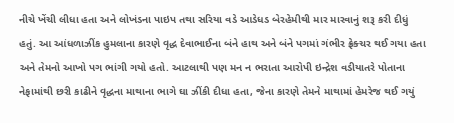નીચે ખેંચી લીધા હતા અને લોખંડના પાઇપ તથા સરિયા વડે આડેધડ બેરહેમીથી માર મારવાનું શરૂ કરી દીધું હતું. આ આંધળાઝીંક હુમલાના કારણે વૃદ્ધ દેવાભાઈના બંને હાથ અને બંને પગમાં ગંભીર ફ્રેક્ચર થઈ ગયા હતા અને તેમનો આખો પગ ભાંગી ગયો હતો. આટલાથી પણ મન ન ભરાતા આરોપી ઇન્દ્રેશ વડીયાતરે પોતાના નેફામાંથી છરી કાઢીને વૃદ્ધના માથાના ભાગે ઘા ઝીંકી દીધા હતા, જેના કારણે તેમને માથામાં હેમરેજ થઈ ગયું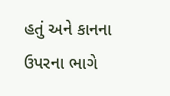હતું અને કાનના ઉપરના ભાગે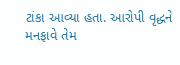ટાંકા આવ્યા હતા. આરોપી વૃદ્ધને મનફાવે તેમ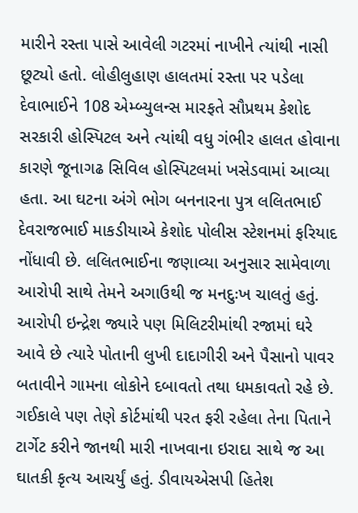મારીને રસ્તા પાસે આવેલી ગટરમાં નાખીને ત્યાંથી નાસી છૂટ્યો હતો. લોહીલુહાણ હાલતમાં રસ્તા પર પડેલા દેવાભાઈને 108 એમ્બ્યુલન્સ મારફતે સૌપ્રથમ કેશોદ સરકારી હોસ્પિટલ અને ત્યાંથી વધુ ગંભીર હાલત હોવાના કારણે જૂનાગઢ સિવિલ હોસ્પિટલમાં ખસેડવામાં આવ્યા હતા. આ ઘટના અંગે ભોગ બનનારના પુત્ર લલિતભાઈ દેવરાજભાઈ માકડીયાએ કેશોદ પોલીસ સ્ટેશનમાં ફરિયાદ નોંધાવી છે. લલિતભાઈના જણાવ્યા અનુસાર સામેવાળા આરોપી સાથે તેમને અગાઉથી જ મનદુઃખ ચાલતું હતું. આરોપી ઇન્દ્રેશ જ્યારે પણ મિલિટરીમાંથી રજામાં ઘરે આવે છે ત્યારે પોતાની લુખી દાદાગીરી અને પૈસાનો પાવર બતાવીને ગામના લોકોને દબાવતો તથા ધમકાવતો રહે છે. ગઈકાલે પણ તેણે કોર્ટમાંથી પરત ફરી રહેલા તેના પિતાને ટાર્ગેટ કરીને જાનથી મારી નાખવાના ઇરાદા સાથે જ આ ઘાતકી કૃત્ય આચર્યું હતું. ડીવાયએસપી હિતેશ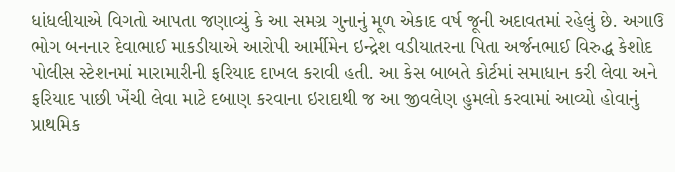ધાંધલીયાએ વિગતો આપતા જણાવ્યું કે આ સમગ્ર ગુનાનું મૂળ એકાદ વર્ષ જૂની અદાવતમાં રહેલું છે. અગાઉ ભોગ બનનાર દેવાભાઈ માકડીયાએ આરોપી આર્મીમેન ઇન્દ્રેશ વડીયાતરના પિતા અર્જનભાઈ વિરુદ્ધ કેશોદ પોલીસ સ્ટેશનમાં મારામારીની ફરિયાદ દાખલ કરાવી હતી. આ કેસ બાબતે કોર્ટમાં સમાધાન કરી લેવા અને ફરિયાદ પાછી ખેંચી લેવા માટે દબાણ કરવાના ઇરાદાથી જ આ જીવલેણ હુમલો કરવામાં આવ્યો હોવાનું પ્રાથમિક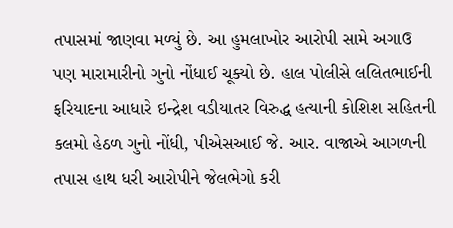તપાસમાં જાણવા મળ્યું છે. આ હુમલાખોર આરોપી સામે અગાઉ પણ મારામારીનો ગુનો નોંધાઈ ચૂક્યો છે. હાલ પોલીસે લલિતભાઈની ફરિયાદના આધારે ઇન્દ્રેશ વડીયાતર વિરુદ્ધ હત્યાની કોશિશ સહિતની કલમો હેઠળ ગુનો નોંધી, પીએસઆઈ જે. આર. વાજાએ આગળની તપાસ હાથ ધરી આરોપીને જેલભેગો કરી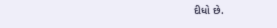દીધો છે.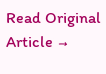Read Original Article →